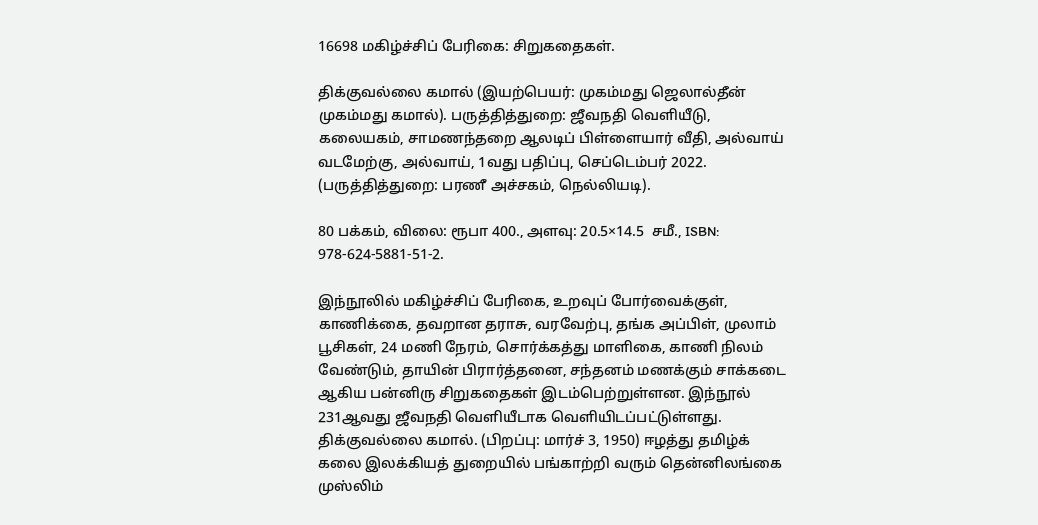16698 மகிழ்ச்சிப் பேரிகை: சிறுகதைகள்.

திக்குவல்லை கமால் (இயற்பெயர்: முகம்மது ஜெலால்தீன் முகம்மது கமால்). பருத்தித்துறை: ஜீவநதி வெளியீடு, கலையகம், சாமணந்தறை ஆலடிப் பிள்ளையார் வீதி, அல்வாய் வடமேற்கு, அல்வாய், 1வது பதிப்பு, செப்டெம்பர் 2022. (பருத்தித்துறை: பரணீ அச்சகம், நெல்லியடி).

80 பக்கம், விலை: ரூபா 400., அளவு: 20.5×14.5  சமீ., ISBN: 978-624-5881-51-2.

இந்நூலில் மகிழ்ச்சிப் பேரிகை, உறவுப் போர்வைக்குள், காணிக்கை, தவறான தராசு, வரவேற்பு, தங்க அப்பிள், முலாம் பூசிகள், 24 மணி நேரம், சொர்க்கத்து மாளிகை, காணி நிலம் வேண்டும், தாயின் பிரார்த்தனை, சந்தனம் மணக்கும் சாக்கடை ஆகிய பன்னிரு சிறுகதைகள் இடம்பெற்றுள்ளன. இந்நூல் 231ஆவது ஜீவநதி வெளியீடாக வெளியிடப்பட்டுள்ளது. திக்குவல்லை கமால். (பிறப்பு: மார்ச் 3, 1950) ஈழத்து தமிழ்க் கலை இலக்கியத் துறையில் பங்காற்றி வரும் தென்னிலங்கை முஸ்லிம்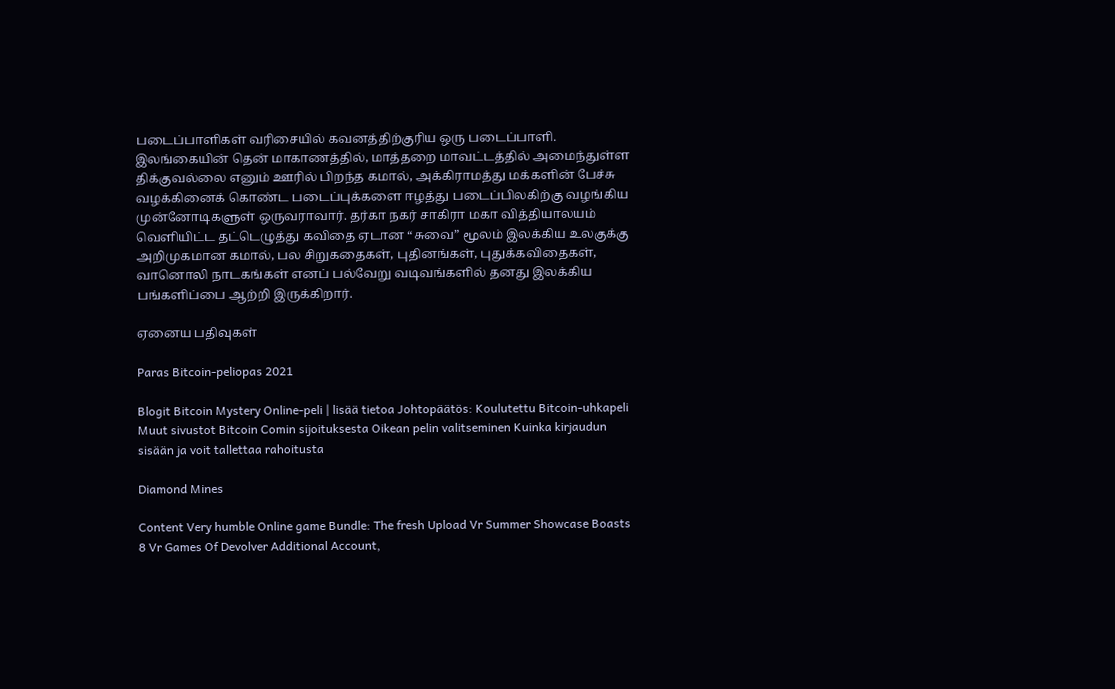படைப்பாளிகள் வரிசையில் கவனத்திற்குரிய ஒரு படைப்பாளி. இலங்கையின் தென் மாகாணத்தில், மாத்தறை மாவட்டத்தில் அமைந்துள்ள திக்குவல்லை எனும் ஊரில் பிறந்த கமால், அக்கிராமத்து மக்களின் பேச்சு வழக்கினைக் கொண்ட படைப்புக்களை ஈழத்து படைப்பிலகிற்கு வழங்கிய முன்னோடிகளுள் ஒருவராவார். தர்கா நகர் சாகிரா மகா வித்தியாலயம் வெளியிட்ட தட்டெழுத்து கவிதை ஏடான “சுவை” மூலம் இலக்கிய உலகுக்கு அறிமுகமான கமால், பல சிறுகதைகள், புதினங்கள், புதுக்கவிதைகள், வானொலி நாடகங்கள் எனப் பல்வேறு வடிவங்களில் தனது இலக்கிய பங்களிப்பை ஆற்றி இருக்கிறார்.

ஏனைய பதிவுகள்

Paras Bitcoin-peliopas 2021

Blogit Bitcoin Mystery Online-peli | lisää tietoa Johtopäätös: Koulutettu Bitcoin-uhkapeli Muut sivustot Bitcoin Comin sijoituksesta Oikean pelin valitseminen Kuinka kirjaudun sisään ja voit tallettaa rahoitusta

Diamond Mines

Content Very humble Online game Bundle: The fresh Upload Vr Summer Showcase Boasts 8 Vr Games Of Devolver Additional Account,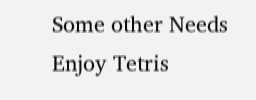Some other Needs Enjoy Tetris